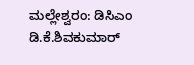ಮಲ್ಲೇಶ್ವರಂ: ಡಿಸಿಎಂ ಡಿ.ಕೆ.ಶಿವಕುಮಾರ್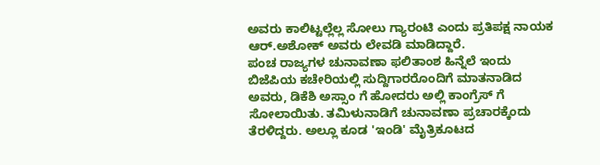ಅವರು ಕಾಲಿಟ್ಟಲ್ಲೆಲ್ಲ ಸೋಲು ಗ್ಯಾರಂಟಿ ಎಂದು ಪ್ರತಿಪಕ್ಷ ನಾಯಕ ಆರ್.ಅಶೋಕ್ ಅವರು ಲೇವಡಿ ಮಾಡಿದ್ದಾರೆ.
ಪಂಚ ರಾಜ್ಯಗಳ ಚುನಾವಣಾ ಫಲಿತಾಂಶ ಹಿನ್ನೆಲೆ ಇಂದು ಬಿಜೆಪಿಯ ಕಚೇರಿಯಲ್ಲಿ ಸುದ್ದಿಗಾರರೊಂದಿಗೆ ಮಾತನಾಡಿದ ಅವರು, ಡಿಕೆಶಿ ಅಸ್ಸಾಂ ಗೆ ಹೋದರು ಅಲ್ಲಿ ಕಾಂಗ್ರೆಸ್ ಗೆ ಸೋಲಾಯಿತು. ತಮಿಳುನಾಡಿಗೆ ಚುನಾವಣಾ ಪ್ರಚಾರಕ್ಕೆಂದು ತೆರಳಿದ್ದರು. ಅಲ್ಲೂ ಕೂಡ 'ಇಂಡಿ' ಮೈತ್ರಿಕೂಟದ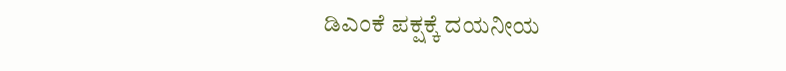ಡಿಎಂಕೆ ಪಕ್ಷಕ್ಕೆ ದಯನೀಯ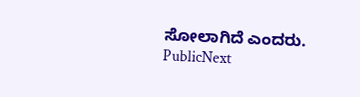ಸೋಲಾಗಿದೆ ಎಂದರು.
PublicNext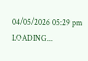04/05/2026 05:29 pm
LOADING...